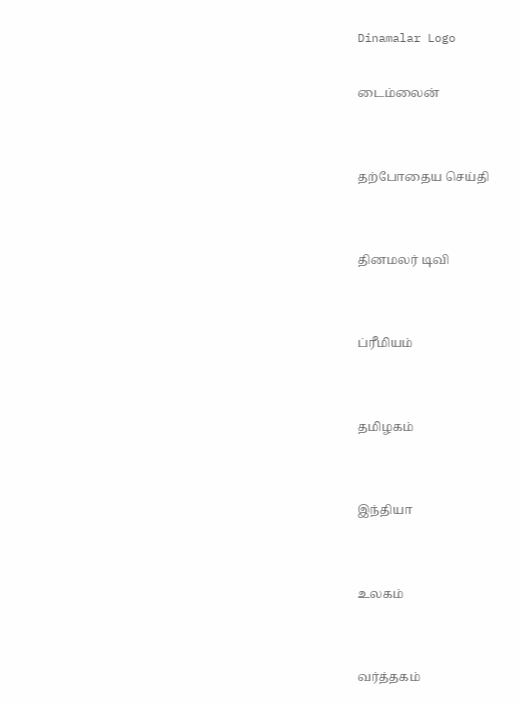Dinamalar Logo

டைம்லைன்


தற்போதைய செய்தி


தினமலர் டிவி


ப்ரீமியம்


தமிழகம்


இந்தியா


உலகம்


வர்த்தகம்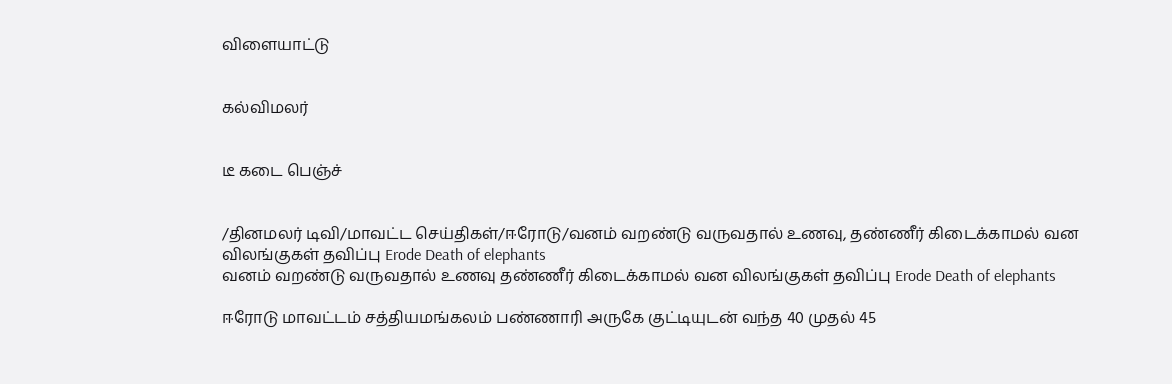விளையாட்டு


கல்விமலர்


டீ கடை பெஞ்ச்


/தினமலர் டிவி/மாவட்ட செய்திகள்/ஈரோடு/வனம் வறண்டு வருவதால் உணவு, தண்ணீர் கிடைக்காமல் வன விலங்குகள் தவிப்பு Erode Death of elephants
வனம் வறண்டு வருவதால் உணவு தண்ணீர் கிடைக்காமல் வன விலங்குகள் தவிப்பு Erode Death of elephants

ஈரோடு மாவட்டம் சத்தியமங்கலம் பண்ணாரி அருகே குட்டியுடன் வந்த 40 முதல் 45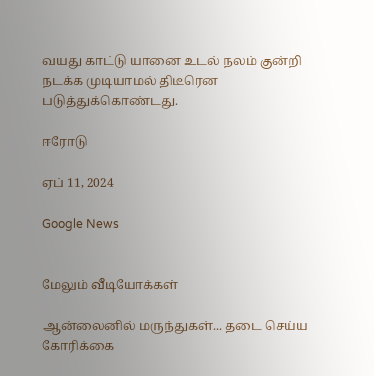வயது காட்டு யானை உடல் நலம் குன்றி நடக்க முடியாமல் திடீரென படுத்துக்கொண்டது.

ஈரோடு

ஏப் 11, 2024

Google News


மேலும் வீடியோக்கள்

ஆன்லைனில் மருந்துகள்... தடை செய்ய கோரிக்கை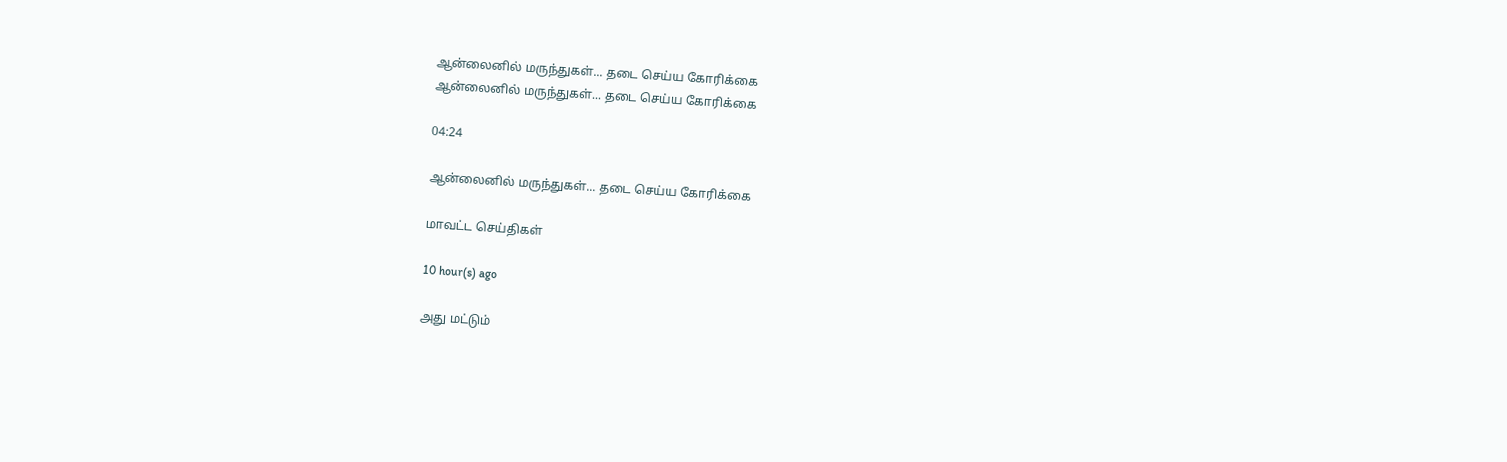ஆன்லைனில் மருந்துகள்... தடை செய்ய கோரிக்கை
ஆன்லைனில் மருந்துகள்... தடை செய்ய கோரிக்கை

04:24

ஆன்லைனில் மருந்துகள்... தடை செய்ய கோரிக்கை

மாவட்ட செய்திகள்

10 hour(s) ago

அது மட்டும்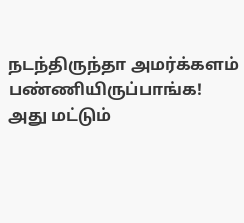நடந்திருந்தா அமர்க்களம் பண்ணியிருப்பாங்க!
அது மட்டும்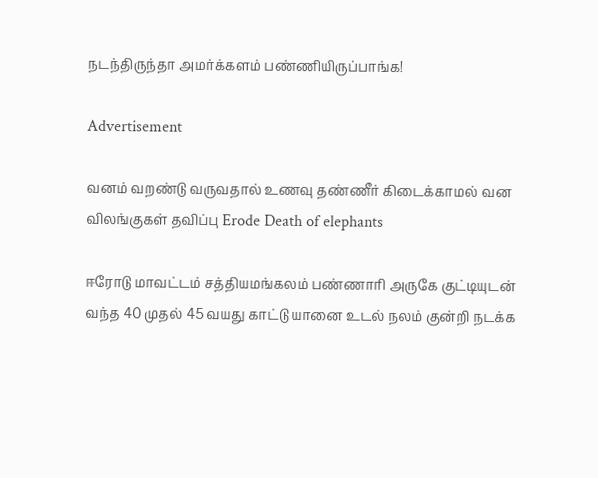நடந்திருந்தா அமர்க்களம் பண்ணியிருப்பாங்க!

Advertisement

வனம் வறண்டு வருவதால் உணவு தண்ணீர் கிடைக்காமல் வன விலங்குகள் தவிப்பு Erode Death of elephants

ஈரோடு மாவட்டம் சத்தியமங்கலம் பண்ணாரி அருகே குட்டியுடன் வந்த 40 முதல் 45 வயது காட்டு யானை உடல் நலம் குன்றி நடக்க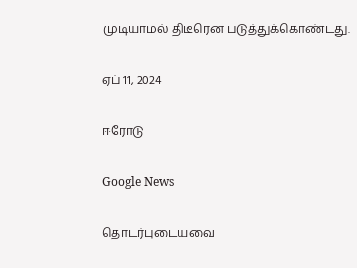முடியாமல் திடீரென படுத்துக்கொண்டது.

ஏப் 11, 2024

ஈரோடு

Google News

தொடர்புடையவை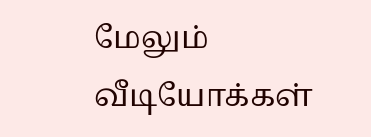மேலும் வீடியோக்கள்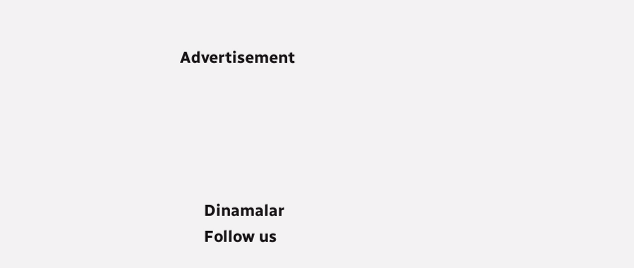Advertisement





      Dinamalar
      Follow us